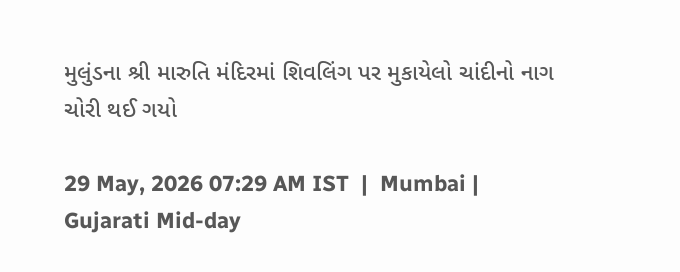મુલુંડના શ્રી મારુતિ મંદિરમાં શિવલિંગ પર મુકાયેલો ચાંદીનો નાગ ચોરી થઈ ગયો

29 May, 2026 07:29 AM IST  |  Mumbai | Gujarati Mid-day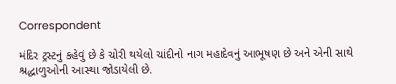Correspondent

મંદિર ટ્રસ્ટનું કહેવું છે કે ચોરી થયેલો ચાંદીનો નાગ મહાદેવનું આભૂષણ છે અને એની સાથે શ્રદ્ધાળુઓની આસ્થા જોડાયેલી છે.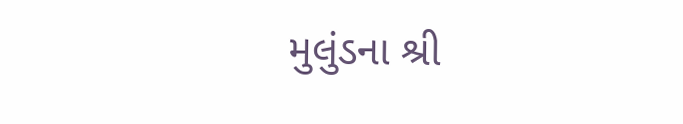મુલુંડના શ્રી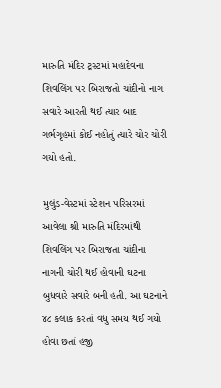મારુતિ મંદિર ટ્રસ્ટમાં મહાદેવના શિવલિંગ પર બિરાજતો ચાંદીનો નાગ સવારે આરતી થઈ ત્યાર બાદ ગર્ભગૃહમાં કોઈ નહોતું ત્યારે ચોર ચોરી ગયો હતો.

મુલુંડ-વેસ્ટમાં સ્ટેશન પરિસરમાં આવેલા શ્રી મારુતિ મંદિરમાંથી શિવલિંગ પર બિરાજતા ચાંદીના નાગની ચોરી થઈ હોવાની ઘટના બુધવારે સવારે બની હતી. આ ઘટનાને ૪૮ કલાક કરતાં વધુ સમય થઈ ગયો હોવા છતાં હજી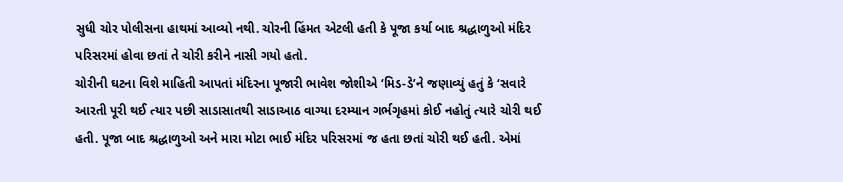સુધી ચોર પોલીસના હાથમાં આવ્યો નથી. ચોરની હિંમત એટલી હતી કે પૂજા કર્યા બાદ શ્રદ્ધાળુઓ મંદિર પરિસરમાં હોવા છતાં તે ચોરી કરીને નાસી ગયો હતો.
ચોરીની ઘટના વિશે માહિતી આપતાં મંદિરના પૂજારી ભાવેશ જોશીએ ‘મિડ-ડે’ને જણાવ્યું હતું કે ‘સવારે આરતી પૂરી થઈ ત્યાર પછી સાડાસાતથી સાડાઆઠ વાગ્યા દરમ્યાન ગર્ભગૃહમાં કોઈ નહોતું ત્યારે ચોરી થઈ હતી. પૂજા બાદ શ્રદ્ધાળુઓ અને મારા મોટા ભાઈ મંદિર પરિસરમાં જ હતા છતાં ચોરી થઈ હતી. એમાં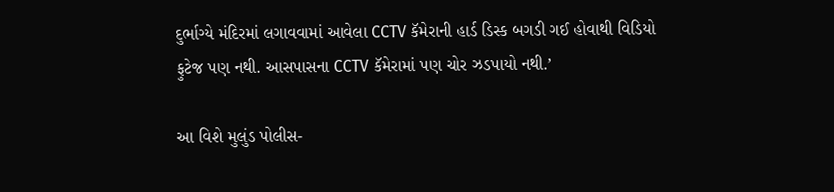દુર્ભાગ્યે મંદિરમાં લગાવવામાં આવેલા CCTV કૅમેરાની હાર્ડ ડિસ્ક બગડી ગઈ હોવાથી વિડિયો ફુટેજ પણ નથી. આસપાસના CCTV કૅમેરામાં પણ ચોર ઝડપાયો નથી.’

આ વિશે મુલુંડ પોલીસ-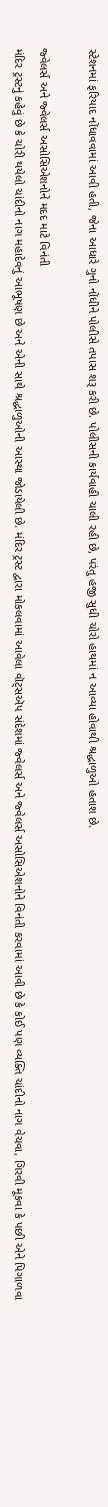સ્ટેશનમાં ફરિયાદ નોંધાવવામાં આવી હતી, જેના આધારે ગુનો નોંધીને પોલીસે તપાસ શરૂ કરી છે. પોલીસની કાર્યવાહી ચાલી રહી છે, પરંતુ હજી સુધી ચોરો હાથમાં ન આવ્યા હોવાથી શ્રદ્ધાળુઓ હતાશ છે.

જ્વેલર્સ અને જ્વેલર્સ અસોસિએશનોને મદદ માટે વિનંતી
મંદિર ટ્રસ્ટનું કહેવું છે કે ચોરી થયેલો ચાંદીનો નાગ મહાદેવનું આભૂષણ છે અને એની સાથે શ્રદ્ધાળુઓની આસ્થા જોડાયેલી છે. મંદિર ટ્રસ્ટ દ્વારા મોકલવામાં આવેલા વૉટ્સઍપ સંદેશમાં જ્વેલર્સ અને જ્વેલર્સ અસોસિએશનોને વિનંતી કરવામાં આવી છે કે કોઈ પણ વ્યક્તિ ચાંદીનો નાગ વેચવા, ગિરવી મૂકવા કે પછી એને પિગાળવા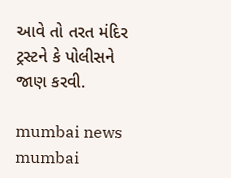આવે તો તરત મંદિર ટ્રસ્ટને કે પોલીસને જાણ કરવી.

mumbai news mumbai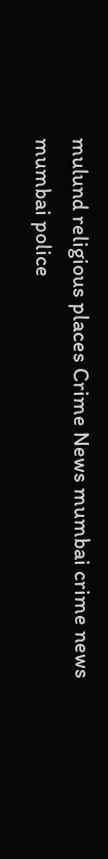mulund religious places Crime News mumbai crime news mumbai police